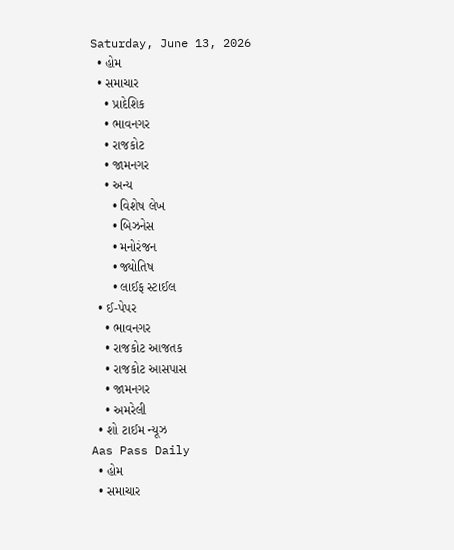Saturday, June 13, 2026
  • હોમ
  • સમાચાર
    • પ્રાદેશિક
    • ભાવનગર
    • રાજકોટ
    • જામનગર
    • અન્ય
      • વિશેષ લેખ
      • બિઝનેસ
      • મનોરંજન
      • જ્યોતિષ
      • લાઈફ સ્ટાઈલ
  • ઈ-પેપર
    • ભાવનગર
    • રાજકોટ આજતક
    • રાજકોટ આસપાસ
    • જામનગર
    • અમરેલી
  • શો ટાઈમ ન્યૂઝ
Aas Pass Daily
  • હોમ
  • સમાચાર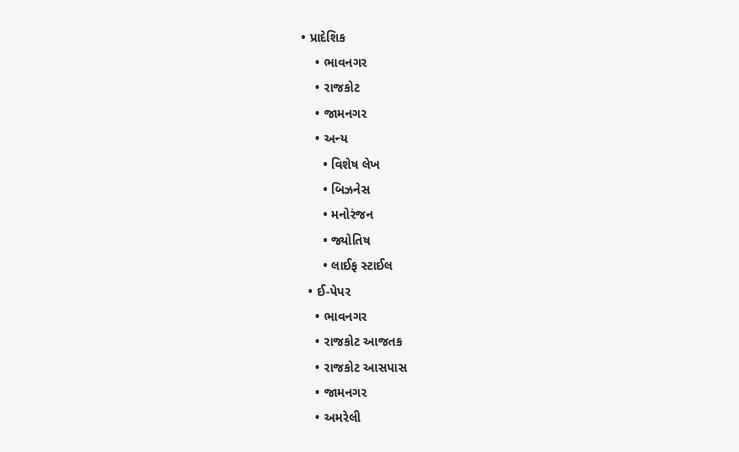• પ્રાદેશિક
    • ભાવનગર
    • રાજકોટ
    • જામનગર
    • અન્ય
      • વિશેષ લેખ
      • બિઝનેસ
      • મનોરંજન
      • જ્યોતિષ
      • લાઈફ સ્ટાઈલ
  • ઈ-પેપર
    • ભાવનગર
    • રાજકોટ આજતક
    • રાજકોટ આસપાસ
    • જામનગર
    • અમરેલી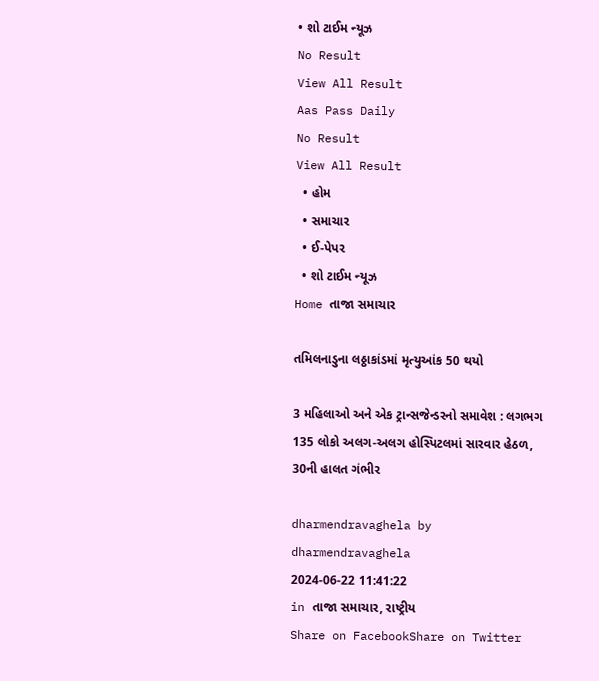• શો ટાઈમ ન્યૂઝ
No Result
View All Result
Aas Pass Daily
No Result
View All Result
  • હોમ
  • સમાચાર
  • ઈ-પેપર
  • શો ટાઈમ ન્યૂઝ
Home તાજા સમાચાર

તમિલનાડુના લઠ્ઠાકાંડમાં મૃત્યુઆંક 50 થયો

3 મહિલાઓ અને એક ટ્રાન્સજેન્ડરનો સમાવેશ : લગભગ 135 લોકો અલગ-અલગ હોસ્પિટલમાં સારવાર હેઠળ, 30ની હાલત ગંભીર

dharmendravaghela by dharmendravaghela
2024-06-22 11:41:22
in તાજા સમાચાર, રાષ્ટ્રીય
Share on FacebookShare on Twitter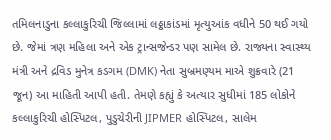તમિલનાડુના કલ્લાકુરિચી જિલ્લામાં લઠ્ઠાકાંડમાં મૃત્યુઆંક વધીને 50 થઈ ગયો છે. જેમાં ત્રણ મહિલા અને એક ટ્રાન્સજેન્ડર પણ સામેલ છે. રાજ્યના સ્વાસ્થ્ય મંત્રી અને દ્રવિડ મુનેત્ર કડગમ (DMK) નેતા સુબ્રમણ્યમ માએ શુક્રવારે (21 જૂન) આ માહિતી આપી હતી. તેમણે કહ્યું કે અત્યાર સુધીમાં 185 લોકોને કલ્લાકુરિચી હોસ્પિટલ, પુડુચેરીની JIPMER હોસ્પિટલ, સાલેમ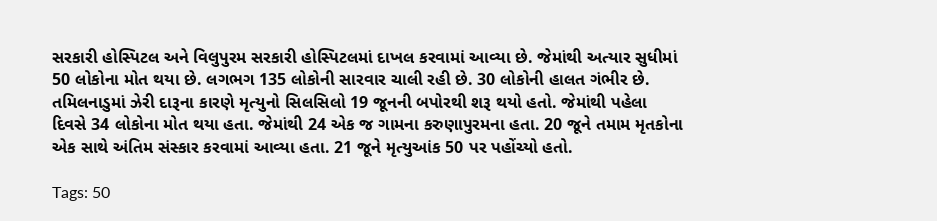સરકારી હોસ્પિટલ અને વિલુપુરમ સરકારી હોસ્પિટલમાં દાખલ કરવામાં આવ્યા છે. જેમાંથી અત્યાર સુધીમાં 50 લોકોના મોત થયા છે. લગભગ 135 લોકોની સારવાર ચાલી રહી છે. 30 લોકોની હાલત ગંભીર છે. તમિલનાડુમાં ઝેરી દારૂના કારણે મૃત્યુનો સિલસિલો 19 જૂનની બપોરથી શરૂ થયો હતો. જેમાંથી પહેલા દિવસે 34 લોકોના મોત થયા હતા. જેમાંથી 24 એક જ ગામના કરુણાપુરમના હતા. 20 જૂને તમામ મૃતકોના એક સાથે અંતિમ સંસ્કાર કરવામાં આવ્યા હતા. 21 જૂને મૃત્યુઆંક 50 પર પહોંચ્યો હતો.

Tags: 50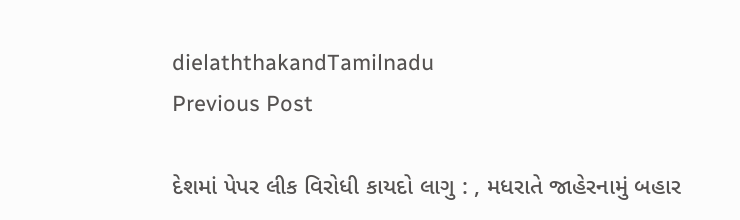dielaththakandTamilnadu
Previous Post

દેશમાં પેપર લીક વિરોધી કાયદો લાગુ : , મધરાતે જાહેરનામું બહાર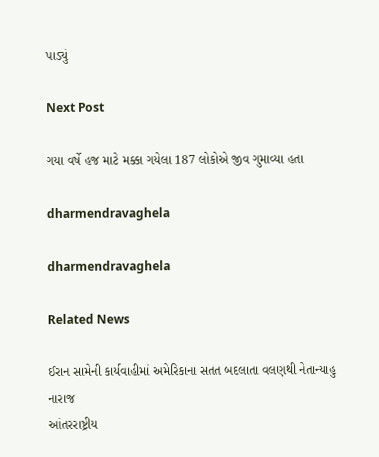પાડ્યું

Next Post

ગયા વર્ષે હજ માટે મક્કા ગયેલા 187 લોકોએ જીવ ગુમાવ્યા હતા

dharmendravaghela

dharmendravaghela

Related News

ઈરાન સામેની કાર્યવાહીમાં અમેરિકાના સતત બદલાતા વલણથી નેતાન્યાહુ નારાજ
આંતરરાષ્ટ્રીય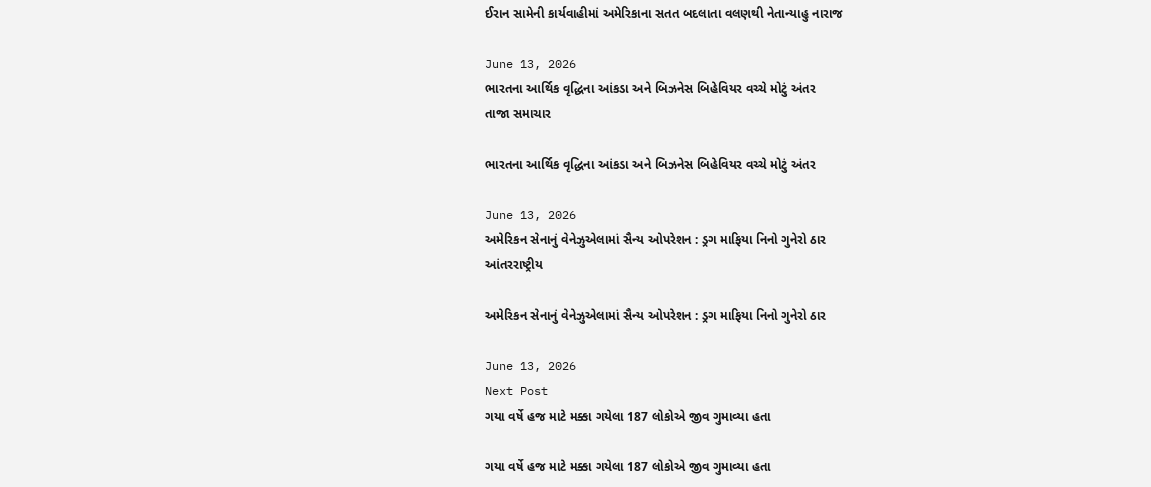ઈરાન સામેની કાર્યવાહીમાં અમેરિકાના સતત બદલાતા વલણથી નેતાન્યાહુ નારાજ

June 13, 2026
ભારતના આર્થિક વૃદ્ધિના આંકડા અને બિઝનેસ બિહેવિયર વચ્ચે મોટું અંતર
તાજા સમાચાર

ભારતના આર્થિક વૃદ્ધિના આંકડા અને બિઝનેસ બિહેવિયર વચ્ચે મોટું અંતર

June 13, 2026
અમેરિકન સેનાનું વેનેઝુએલામાં સૈન્ય ઓપરેશન : ડ્રગ માફિયા નિનો ગુનેરો ઠાર
આંતરરાષ્ટ્રીય

અમેરિકન સેનાનું વેનેઝુએલામાં સૈન્ય ઓપરેશન : ડ્રગ માફિયા નિનો ગુનેરો ઠાર

June 13, 2026
Next Post
ગયા વર્ષે હજ માટે મક્કા ગયેલા 187 લોકોએ જીવ ગુમાવ્યા હતા

ગયા વર્ષે હજ માટે મક્કા ગયેલા 187 લોકોએ જીવ ગુમાવ્યા હતા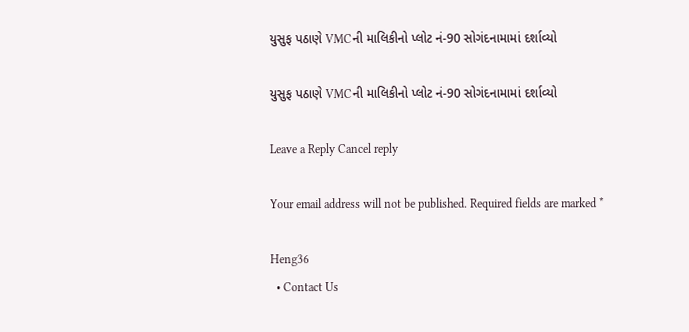યુસુફ પઠાણે VMCની માલિકીનો પ્લોટ નં-90 સોગંદનામામાં દર્શાવ્યો

યુસુફ પઠાણે VMCની માલિકીનો પ્લોટ નં-90 સોગંદનામામાં દર્શાવ્યો

Leave a Reply Cancel reply

Your email address will not be published. Required fields are marked *

Heng36
  • Contact Us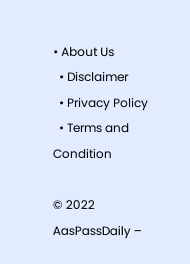• About Us
  • Disclaimer
  • Privacy Policy
  • Terms and Condition

© 2022 AasPassDaily –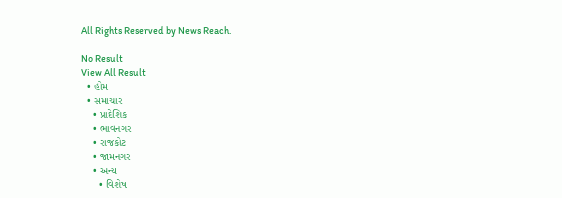All Rights Reserved by News Reach.

No Result
View All Result
  • હોમ
  • સમાચાર
    • પ્રાદેશિક
    • ભાવનગર
    • રાજકોટ
    • જામનગર
    • અન્ય
      • વિશેષ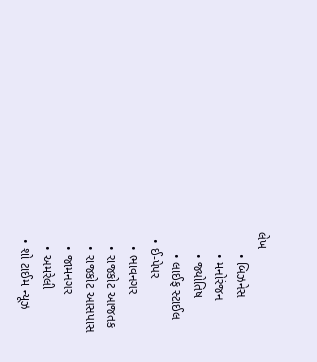લેખ
      • બિઝનેસ
      • મનોરંજન
      • જ્યોતિષ
      • લાઈફ સ્ટાઈલ
  • ઈ-પેપર
    • ભાવનગર
    • રાજકોટ આજતક
    • રાજકોટ આસપાસ
    • જામનગર
    • અમરેલી
  • શો ટાઈમ ન્યૂઝ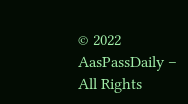© 2022 AasPassDaily – All Rights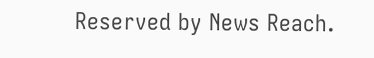Reserved by News Reach.